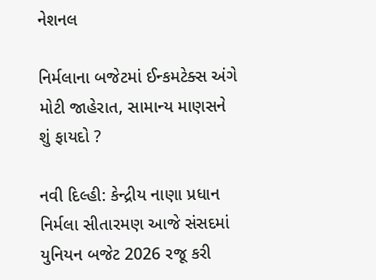નેશનલ

નિર્મલાના બજેટમાં ઈન્કમટેક્સ અંગે મોટી જાહેરાત, સામાન્ય માણસને શું ફાયદો ?

નવી દિલ્હી: કેન્દ્રીય નાણા પ્રધાન નિર્મલા સીતારમણ આજે સંસદમાં યુનિયન બજેટ 2026 રજૂ કરી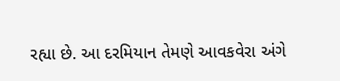રહ્યા છે. આ દરમિયાન તેમણે આવકવેરા અંગે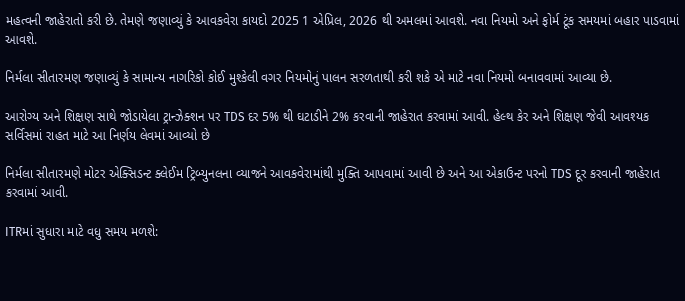મહત્વની જાહેરાતો કરી છે. તેમણે જણાવ્યું કે આવકવેરા કાયદો 2025 1 એપ્રિલ, 2026 થી અમલમાં આવશે. નવા નિયમો અને ફોર્મ ટૂંક સમયમાં બહાર પાડવામાં આવશે.

નિર્મલા સીતારમણ જણાવ્યું કે સામાન્ય નાગરિકો કોઈ મુશ્કેલી વગર નિયમોનું પાલન સરળતાથી કરી શકે એ માટે નવા નિયમો બનાવવામાં આવ્યા છે.

આરોગ્ય અને શિક્ષણ સાથે જોડાયેલા ટ્રાન્ઝેક્શન પર TDS દર 5% થી ઘટાડીને 2% કરવાની જાહેરાત કરવામાં આવી. હેલ્થ કેર અને શિક્ષણ જેવી આવશ્યક સર્વિસમાં રાહત માટે આ નિર્ણય લેવમાં આવ્યો છે

નિર્મલા સીતારમણે મોટર એક્સિડન્ટ ક્લેઈમ ટ્રિબ્યુનલના વ્યાજને આવકવેરામાંથી મુક્તિ આપવામાં આવી છે અને આ એકાઉન્ટ પરનો TDS દૂર કરવાની જાહેરાત કરવામાં આવી.

ITRમાં સુધારા માટે વધુ સમય મળશે: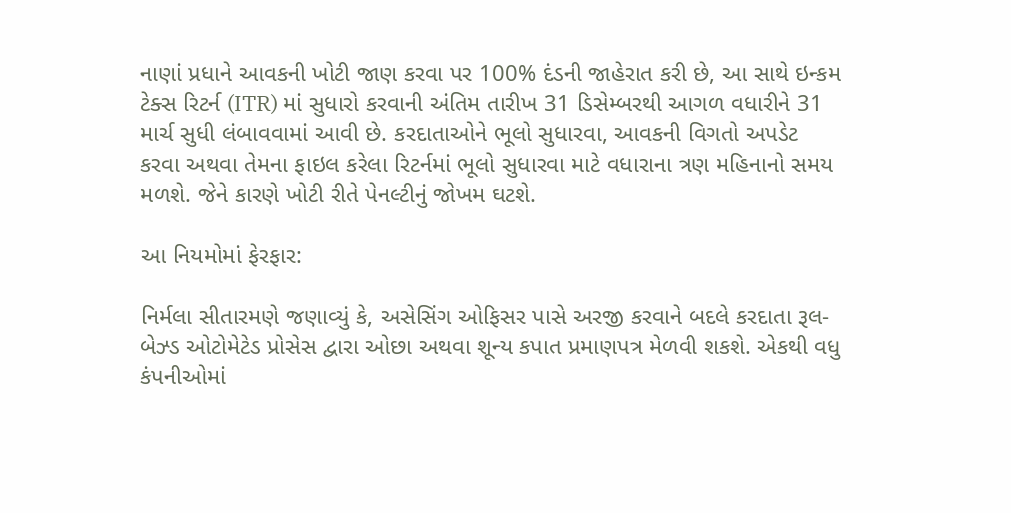નાણાં પ્રધાને આવકની ખોટી જાણ કરવા પર 100% દંડની જાહેરાત કરી છે, આ સાથે ઇન્કમ ટેક્સ રિટર્ન (ITR) માં સુધારો કરવાની અંતિમ તારીખ 31 ડિસેમ્બરથી આગળ વધારીને 31 માર્ચ સુધી લંબાવવામાં આવી છે. કરદાતાઓને ભૂલો સુધારવા, આવકની વિગતો અપડેટ કરવા અથવા તેમના ફાઇલ કરેલા રિટર્નમાં ભૂલો સુધારવા માટે વધારાના ત્રણ મહિનાનો સમય મળશે. જેને કારણે ખોટી રીતે પેનલ્ટીનું જોખમ ઘટશે.

આ નિયમોમાં ફેરફાર:

નિર્મલા સીતારમણે જણાવ્યું કે, અસેસિંગ ઓફિસર પાસે અરજી કરવાને બદલે કરદાતા રૂલ-બેઝ્ડ ઓટોમેટેડ પ્રોસેસ દ્વારા ઓછા અથવા શૂન્ય કપાત પ્રમાણપત્ર મેળવી શકશે. એકથી વધુ કંપનીઓમાં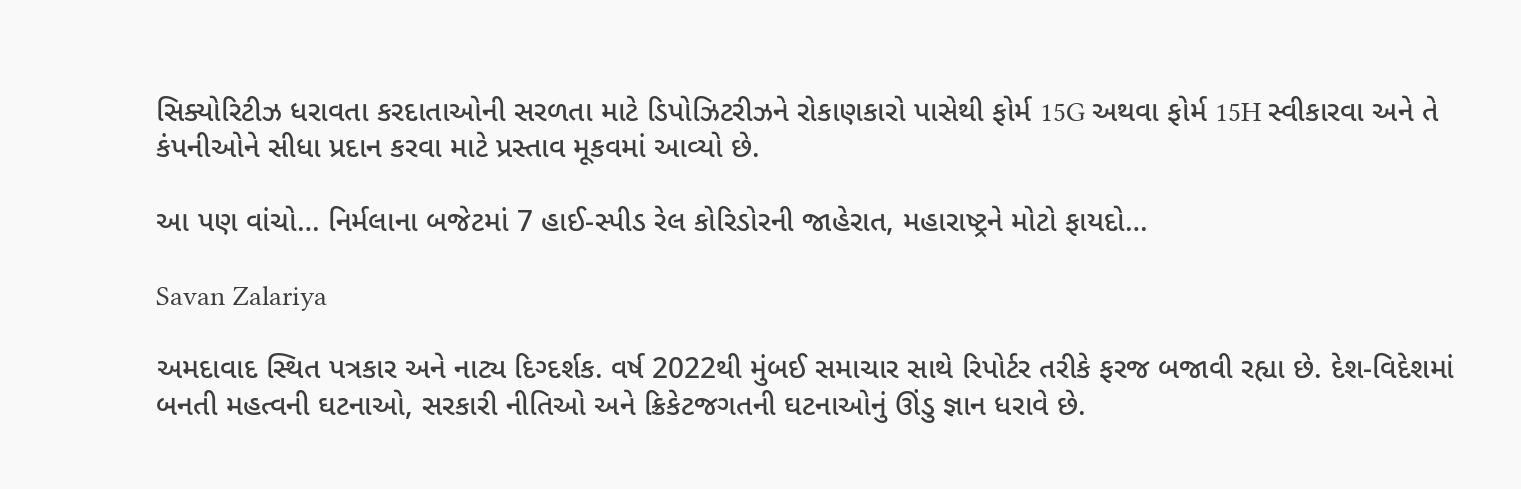સિક્યોરિટીઝ ધરાવતા કરદાતાઓની સરળતા માટે ડિપોઝિટરીઝને રોકાણકારો પાસેથી ફોર્મ 15G અથવા ફોર્મ 15H સ્વીકારવા અને તે કંપનીઓને સીધા પ્રદાન કરવા માટે પ્રસ્તાવ મૂકવમાં આવ્યો છે.

આ પણ વાંચો… નિર્મલાના બજેટમાં 7 હાઈ-સ્પીડ રેલ કોરિડોરની જાહેરાત, મહારાષ્ટ્રને મોટો ફાયદો…

Savan Zalariya

અમદાવાદ સ્થિત પત્રકાર અને નાટ્ય દિગ્દર્શક. વર્ષ 2022થી મુંબઈ સમાચાર સાથે રિપોર્ટર તરીકે ફરજ બજાવી રહ્યા છે. દેશ-વિદેશમાં બનતી મહત્વની ઘટનાઓ, સરકારી નીતિઓ અને ક્રિકેટજગતની ઘટનાઓનું ઊંડુ જ્ઞાન ધરાવે છે.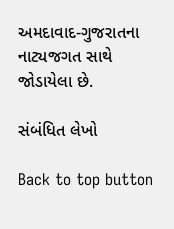અમદાવાદ-ગુજરાતના નાટ્યજગત સાથે જોડાયેલા છે.

સંબંધિત લેખો

Back to top button